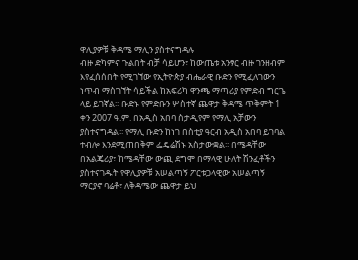ዋሊያዎቹ ቅዳሜ ማሊን ያስተናግዳሉ
ብዙ ድካምና ጉልበት ብቻ ሳይሆን፣ ከውጤቱ አንፃር ብዙ ገንዘብም እየፈሰሰበት የሚገኘው የኢትዮጵያ ብሔራዊ ቡድን የሚፈለገውን ነጥብ ማስገኘት ሳይችል ከአፍሪካ ዋንጫ ማጣሪያ የምድብ ግርጌ ላይ ይገኛል፡፡ ቡድኑ የምድቡን ሦስተኛ ጨዋታ ቅዳሜ ጥቅምት 1 ቀን 2007 ዓ.ም. በአዲስ አበባ ስታዲየም የማሊ አቻውን ያስተናግዳል፡፡ የማሊ ቡድን ከነገ በስቲያ ዓርብ አዲስ አበባ ይገባል ተብሎ እንደሚጠበቅም ፌዴሬሽኑ አስታውቋል፡፡ በሜዳቸው በአልጄሪያ፣ ከሜዳቸው ውጪ ደግሞ በማላዊ ሁለት ሽንፈቶችን ያስተናገዱት የዋሊያዎቹ አሠልጣኝ ፖርቱጋላዊው አሠልጣኝ ማርያኖ ባሬቶ፣ ለቅዳሜው ጨዋታ ይህ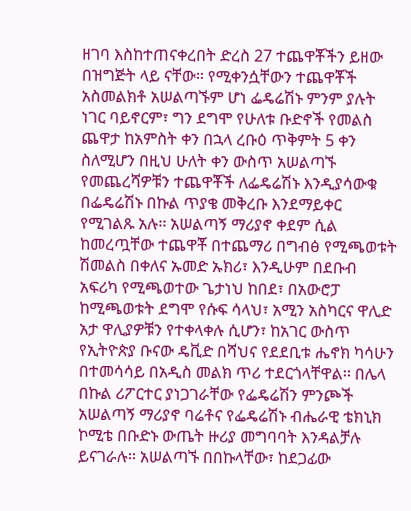ዘገባ እስከተጠናቀረበት ድረስ 27 ተጨዋቾችን ይዘው በዝግጅት ላይ ናቸው፡፡ የሚቀንሷቸውን ተጨዋቾች አስመልክቶ አሠልጣኙም ሆነ ፌዴሬሽኑ ምንም ያሉት ነገር ባይኖርም፣ ግን ደግሞ የሁለቱ ቡድኖች የመልስ ጨዋታ ከአምስት ቀን በኋላ ረቡዕ ጥቅምት 5 ቀን ስለሚሆን በዚህ ሁለት ቀን ውስጥ አሠልጣኙ የመጨረሻዎቹን ተጨዋቾች ለፌዴሬሽኑ እንዲያሳውቁ በፌዴሬሽኑ በኩል ጥያቄ መቅረቡ እንደማይቀር የሚገልጹ አሉ፡፡ አሠልጣኝ ማሪያኖ ቀደም ሲል ከመረጧቸው ተጨዋቾ በተጨማሪ በግብፅ የሚጫወቱት ሽመልስ በቀለና ኡመድ ኡክሪ፣ እንዲሁም በደቡብ አፍሪካ የሚጫወተው ጌታነህ ከበደ፣ በአውሮፓ ከሚጫወቱት ደግሞ የሱፍ ሳላህ፣ አሚን አስካርና ዋሊድ አታ ዋሊያዎቹን የተቀላቀሉ ሲሆን፣ ከአገር ውስጥ የኢትዮጵያ ቡናው ዴቪድ በሻህና የደደቢቱ ሔኖክ ካሳሁን በተመሳሳይ በአዲስ መልክ ጥሪ ተደርጎላቸዋል፡፡ በሌላ በኩል ሪፖርተር ያነጋገራቸው የፌዴሬሽን ምንጮች አሠልጣኝ ማሪያኖ ባሬቶና የፌዴሬሽኑ ብሔራዊ ቴክኒክ ኮሚቴ በቡድኑ ውጤት ዙሪያ መግባባት እንዳልቻሉ ይናገራሉ፡፡ አሠልጣኙ በበኩላቸው፣ ከደጋፊው